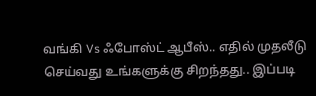வங்கி Vs ஃபோஸ்ட் ஆபீஸ்.. எதில் முதலீடு செய்வது உங்களுக்கு சிறந்தது.. இப்படி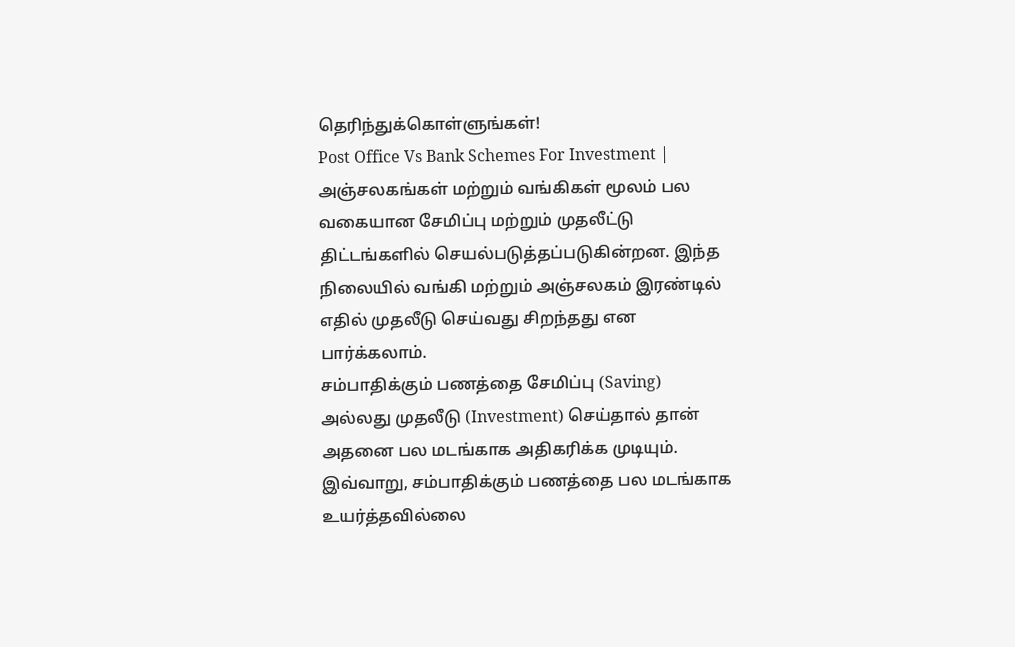தெரிந்துக்கொள்ளுங்கள்!
Post Office Vs Bank Schemes For Investment | அஞ்சலகங்கள் மற்றும் வங்கிகள் மூலம் பல வகையான சேமிப்பு மற்றும் முதலீட்டு திட்டங்களில் செயல்படுத்தப்படுகின்றன. இந்த நிலையில் வங்கி மற்றும் அஞ்சலகம் இரண்டில் எதில் முதலீடு செய்வது சிறந்தது என பார்க்கலாம்.
சம்பாதிக்கும் பணத்தை சேமிப்பு (Saving) அல்லது முதலீடு (Investment) செய்தால் தான் அதனை பல மடங்காக அதிகரிக்க முடியும். இவ்வாறு, சம்பாதிக்கும் பணத்தை பல மடங்காக உயர்த்தவில்லை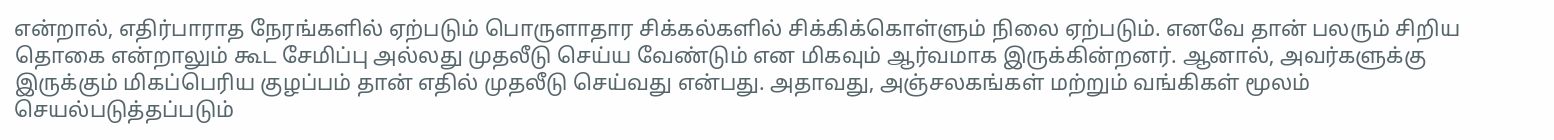என்றால், எதிர்பாராத நேரங்களில் ஏற்படும் பொருளாதார சிக்கல்களில் சிக்கிக்கொள்ளும் நிலை ஏற்படும். எனவே தான் பலரும் சிறிய தொகை என்றாலும் கூட சேமிப்பு அல்லது முதலீடு செய்ய வேண்டும் என மிகவும் ஆர்வமாக இருக்கின்றனர். ஆனால், அவர்களுக்கு இருக்கும் மிகப்பெரிய குழப்பம் தான் எதில் முதலீடு செய்வது என்பது. அதாவது, அஞ்சலகங்கள் மற்றும் வங்கிகள் மூலம் செயல்படுத்தப்படும்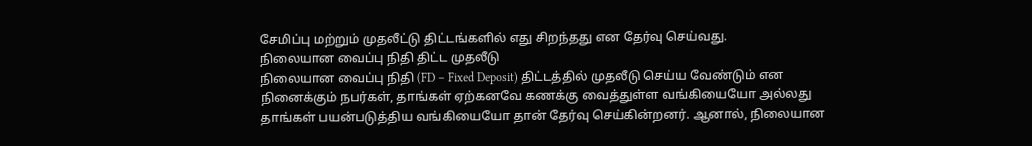சேமிப்பு மற்றும் முதலீட்டு திட்டங்களில் எது சிறந்தது என தேர்வு செய்வது.
நிலையான வைப்பு நிதி திட்ட முதலீடு
நிலையான வைப்பு நிதி (FD – Fixed Deposit) திட்டத்தில் முதலீடு செய்ய வேண்டும் என நினைக்கும் நபர்கள், தாங்கள் ஏற்கனவே கணக்கு வைத்துள்ள வங்கியையோ அல்லது தாங்கள் பயன்படுத்திய வங்கியையோ தான் தேர்வு செய்கின்றனர். ஆனால், நிலையான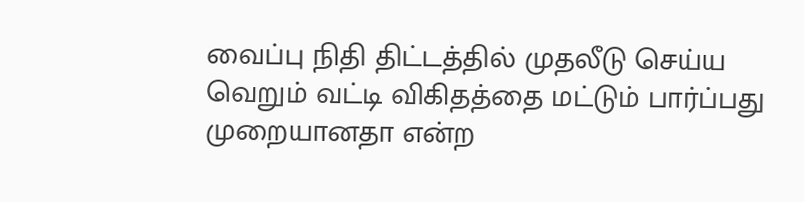வைப்பு நிதி திட்டத்தில் முதலீடு செய்ய வெறும் வட்டி விகிதத்தை மட்டும் பார்ப்பது முறையானதா என்ற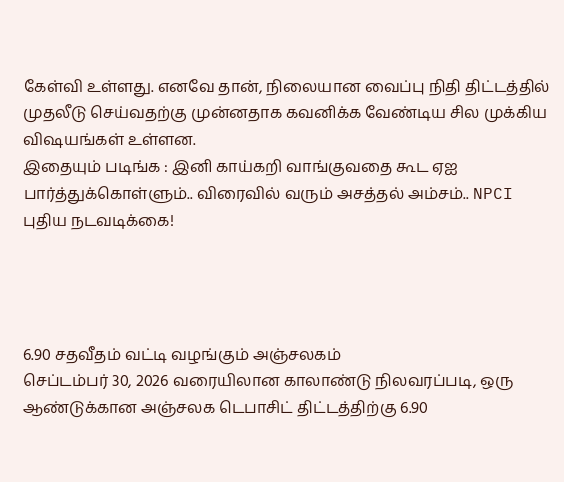கேள்வி உள்ளது. எனவே தான், நிலையான வைப்பு நிதி திட்டத்தில் முதலீடு செய்வதற்கு முன்னதாக கவனிக்க வேண்டிய சில முக்கிய விஷயங்கள் உள்ளன.
இதையும் படிங்க : இனி காய்கறி வாங்குவதை கூட ஏஐ பார்த்துக்கொள்ளும்.. விரைவில் வரும் அசத்தல் அம்சம்.. NPCI புதிய நடவடிக்கை!




6.90 சதவீதம் வட்டி வழங்கும் அஞ்சலகம்
செப்டம்பர் 30, 2026 வரையிலான காலாண்டு நிலவரப்படி, ஒரு ஆண்டுக்கான அஞ்சலக டெபாசிட் திட்டத்திற்கு 6.90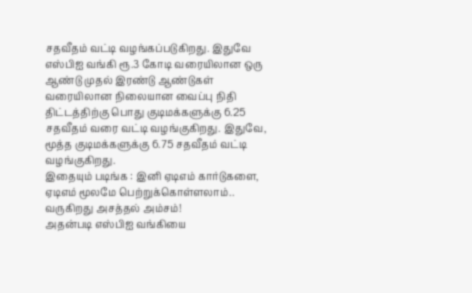சதவீதம் வட்டி வழங்கப்படுகிறது. இதுவே எஸ்பிஐ வங்கி ரூ.3 கோடி வரையிலான ஒரு ஆண்டு முதல் இரண்டு ஆண்டுகள் வரையிலான நிலையான வைப்பு நிதி திட்டத்திற்கு பொது குடிமக்களுக்கு 6.25 சதவீதம் வரை வட்டி வழங்குகிறது. இதுவே, மூத்த குடிமக்களுக்கு 6.75 சதவீதம் வட்டி வழங்குகிறது.
இதையும் படிங்க : இனி ஏடிஎம் கார்டுகளை, ஏடிஎம் மூலமே பெற்றுக்கொள்ளலாம்.. வருகிறது அசத்தல் அம்சம்!
அதன்படி எஸ்பிஐ வங்கியை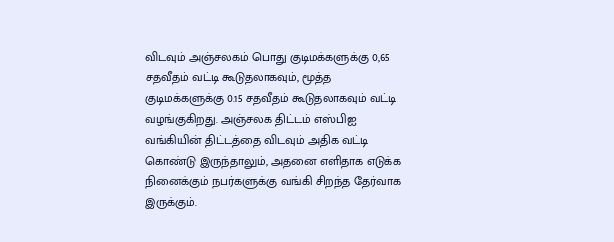விடவும் அஞ்சலகம் பொது குடிமக்களுக்கு 0,65 சதவீதம் வட்டி கூடுதலாகவும், மூத்த குடிமக்களுக்கு 0.15 சதவீதம் கூடுதலாகவும் வட்டி வழங்குகிறது. அஞ்சலக திட்டம் எஸ்பிஐ வங்கியின் திட்டத்தை விடவும் அதிக வட்டி கொண்டு இருந்தாலும், அதனை எளிதாக எடுக்க நினைக்கும் நபர்களுக்கு வங்கி சிறந்த தேர்வாக இருக்கும்.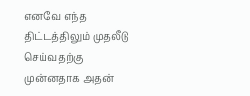எனவே எந்த திட்டத்திலும் முதலீடு செய்வதற்கு முன்னதாக அதன்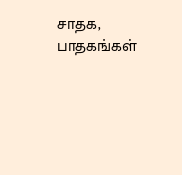சாதக, பாதகங்கள்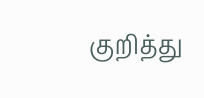குறித்து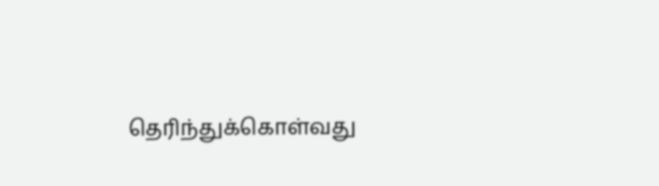தெரிந்துக்கொள்வது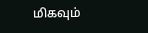மிகவும்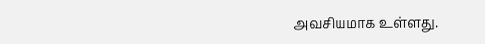அவசியமாக உள்ளது.